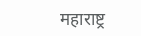महाराष्ट्र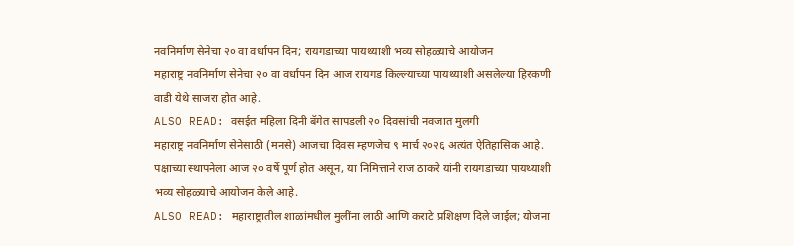नवनिर्माण सेनेचा २० वा वर्धापन दिन; रायगडाच्या पायथ्याशी भव्य सोहळ्याचे आयोजन
महाराष्ट्र नवनिर्माण सेनेचा २० वा वर्धापन दिन आज रायगड किल्ल्याच्या पायथ्याशी असलेल्या हिरकणी वाडी येथे साजरा होत आहे.
ALSO READ: वसईत महिला दिनी बॅगेत सापडली २० दिवसांची नवजात मुलगी
महाराष्ट्र नवनिर्माण सेनेसाठी (मनसे) आजचा दिवस म्हणजेच ९ मार्च २०२६ अत्यंत ऐतिहासिक आहे. पक्षाच्या स्थापनेला आज २० वर्षे पूर्ण होत असून, या निमित्ताने राज ठाकरे यांनी रायगडाच्या पायथ्याशी भव्य सोहळ्याचे आयोजन केले आहे.
ALSO READ: महाराष्ट्रातील शाळांमधील मुलींना लाठी आणि कराटे प्रशिक्षण दिले जाईल; योजना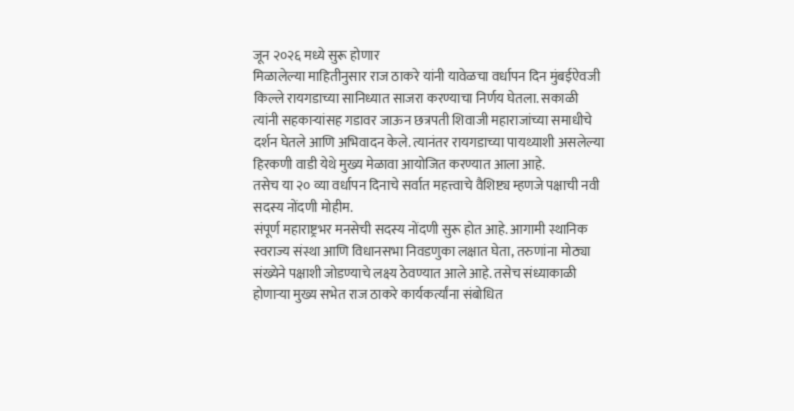जून २०२६ मध्ये सुरू होणार
मिळालेल्या माहितीनुसार राज ठाकरे यांनी यावेळचा वर्धापन दिन मुंबईऐवजी किल्ले रायगडाच्या सानिध्यात साजरा करण्याचा निर्णय घेतला. सकाळी त्यांनी सहकाऱ्यांसह गडावर जाऊन छत्रपती शिवाजी महाराजांच्या समाधीचे दर्शन घेतले आणि अभिवादन केले. त्यानंतर रायगडाच्या पायथ्याशी असलेल्या हिरकणी वाडी येथे मुख्य मेळावा आयोजित करण्यात आला आहे.
तसेच या २० व्या वर्धापन दिनाचे सर्वात महत्त्वाचे वैशिष्ट्य म्हणजे पक्षाची नवी सदस्य नोंदणी मोहीम.
संपूर्ण महाराष्ट्रभर मनसेची सदस्य नोंदणी सुरू होत आहे. आगामी स्थानिक स्वराज्य संस्था आणि विधानसभा निवडणुका लक्षात घेता, तरुणांना मोठ्या संख्येने पक्षाशी जोडण्याचे लक्ष्य ठेवण्यात आले आहे. तसेच संध्याकाळी होणाऱ्या मुख्य सभेत राज ठाकरे कार्यकर्त्यांना संबोधित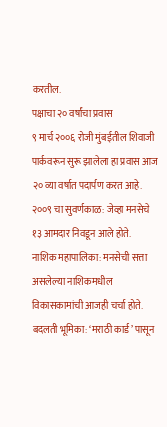करतील.
पक्षाचा २० वर्षांचा प्रवास
९ मार्च २००६ रोजी मुंबईतील शिवाजी पार्कवरून सुरू झालेला हा प्रवास आज २० व्या वर्षात पदार्पण करत आहे.
२००९ चा सुवर्णकाळ: जेव्हा मनसेचे १३ आमदार निवडून आले होते.
नाशिक महापालिका: मनसेची सत्ता असलेल्या नाशिकमधील विकासकामांची आजही चर्चा होते.
बदलती भूमिका: ‘मराठी कार्ड’ पासून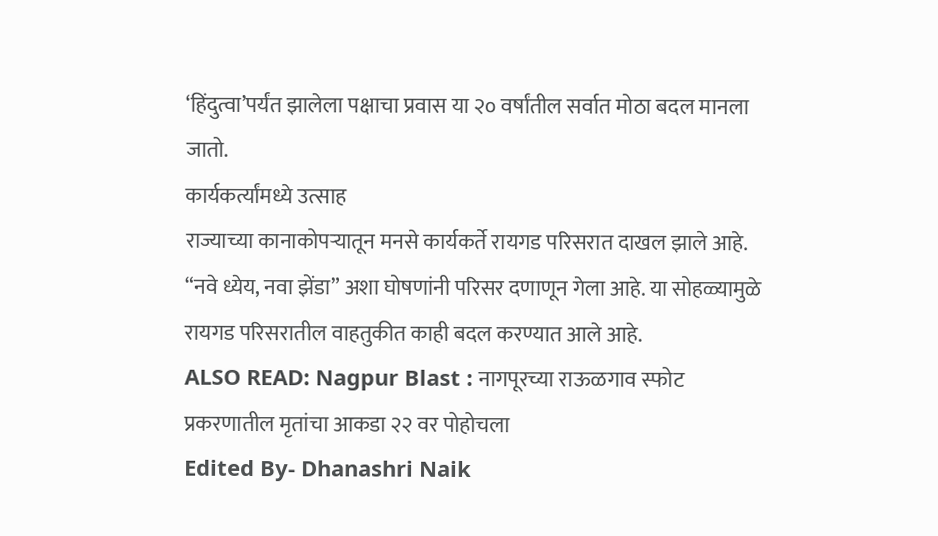‘हिंदुत्वा’पर्यंत झालेला पक्षाचा प्रवास या २० वर्षांतील सर्वात मोठा बदल मानला जातो.
कार्यकर्त्यांमध्ये उत्साह
राज्याच्या कानाकोपऱ्यातून मनसे कार्यकर्ते रायगड परिसरात दाखल झाले आहे. “नवे ध्येय, नवा झेंडा” अशा घोषणांनी परिसर दणाणून गेला आहे. या सोहळ्यामुळे रायगड परिसरातील वाहतुकीत काही बदल करण्यात आले आहे.
ALSO READ: Nagpur Blast : नागपूरच्या राऊळगाव स्फोट प्रकरणातील मृतांचा आकडा २२ वर पोहोचला
Edited By- Dhanashri Naik